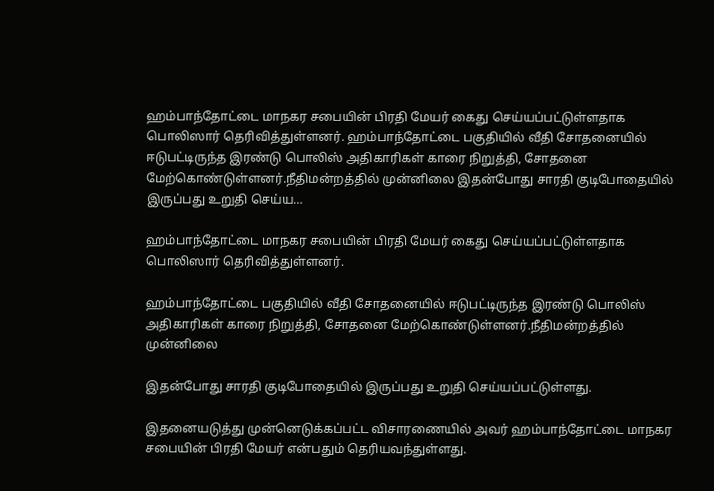ஹம்பாந்தோட்டை மாநகர சபையின் பிரதி மேயர் கைது செய்யப்பட்டுள்ளதாக பொலிஸார் தெரிவித்துள்ளனர். ஹம்பாந்தோட்டை பகுதியில் வீதி சோதனையில் ஈடுபட்டிருந்த இரண்டு பொலிஸ் அதிகாரிகள் காரை நிறுத்தி, சோதனை மேற்கொண்டுள்ளனர்.நீதிமன்றத்தில் முன்னிலை இதன்போது சாரதி குடிபோதையில் இருப்பது உறுதி செய்ய…

ஹம்பாந்தோட்டை மாநகர சபையின் பிரதி மேயர் கைது செய்யப்பட்டுள்ளதாக பொலிஸார் தெரிவித்துள்ளனர்.

ஹம்பாந்தோட்டை பகுதியில் வீதி சோதனையில் ஈடுபட்டிருந்த இரண்டு பொலிஸ் அதிகாரிகள் காரை நிறுத்தி, சோதனை மேற்கொண்டுள்ளனர்.நீதிமன்றத்தில் முன்னிலை

இதன்போது சாரதி குடிபோதையில் இருப்பது உறுதி செய்யப்பட்டுள்ளது.

இதனையடுத்து முன்னெடுக்கப்பட்ட விசாரணையில் அவர் ஹம்பாந்தோட்டை மாநகர சபையின் பிரதி மேயர் என்பதும் தெரியவந்துள்ளது.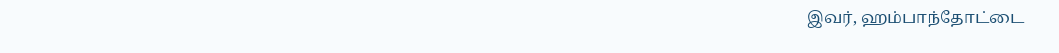இவர், ஹம்பாந்தோட்டை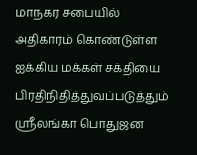மாநகர சபையில் அதிகாரம் கொண்டுள்ள ஐக்கிய மக்கள் சக்தியை பிரதிநிதித்துவப்படுத்தும் ஸ்ரீலங்கா பொதுஜன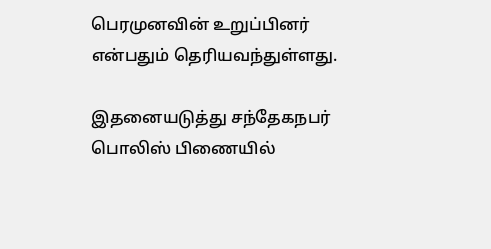பெரமுனவின் உறுப்பினர் என்பதும் தெரியவந்துள்ளது.

இதனையடுத்து சந்தேகநபர் பொலிஸ் பிணையில்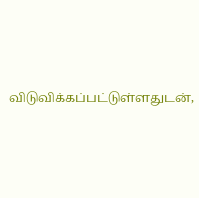விடுவிக்கப்பட்டுள்ளதுடன்,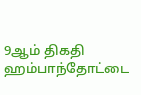9ஆம் திகதி ஹம்பாந்தோட்டை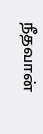நீதவான்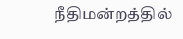நீதிமன்றத்தில்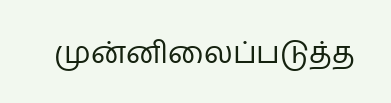முன்னிலைப்படுத்த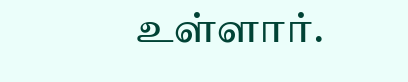உள்ளார்.